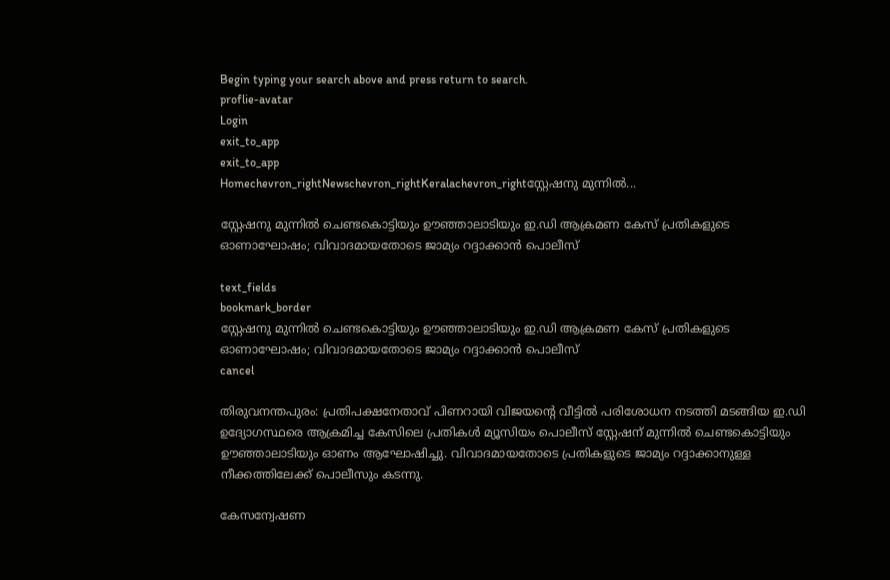Begin typing your search above and press return to search.
proflie-avatar
Login
exit_to_app
exit_to_app
Homechevron_rightNewschevron_rightKeralachevron_rightസ്റ്റേഷനു മുന്നിൽ...

സ്റ്റേഷനു മുന്നിൽ ചെണ്ടകൊട്ടിയും ഊഞ്ഞാലാടിയും ഇ.ഡി ആക്രമണ കേസ് പ്രതികളുടെ ഓണാഘോഷം; വിവാദമായതോടെ ജാമ്യം റദ്ദാക്കാൻ പൊലീസ്

text_fields
bookmark_border
സ്റ്റേഷനു മുന്നിൽ ചെണ്ടകൊട്ടിയും ഊഞ്ഞാലാടിയും ഇ.ഡി ആക്രമണ കേസ് പ്രതികളുടെ ഓണാഘോഷം; വിവാദമായതോടെ ജാമ്യം റദ്ദാക്കാൻ പൊലീസ്
cancel

തിരുവനന്തപുരം: പ്രതിപക്ഷനേതാവ് പിണറായി വിജയന്‍റെ വീട്ടിൽ പരിശോധന നടത്തി മടങ്ങിയ ഇ.ഡി ഉദ്യോഗസ്ഥരെ ആക്രമിച്ച കേസിലെ പ്രതികൾ മ്യൂസിയം പൊലീസ് സ്റ്റേഷന് മുന്നിൽ ചെണ്ടകൊട്ടിയും ഊഞ്ഞാലാടിയും ഓണം ആഘോഷിച്ചു. വിവാദമായതോടെ പ്രതികളുടെ ജാമ്യം റദ്ദാക്കാനുള്ള നീക്കത്തിലേക്ക് പൊലീസും കടന്നു.

കേസന്വേഷണ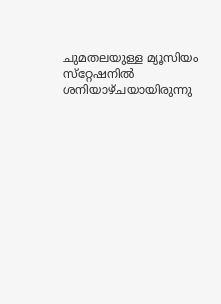ചുമതലയുള്ള മ്യൂസിയം സ്‌റ്റേഷനിൽ ശനിയാഴ്ചയായിരുന്നു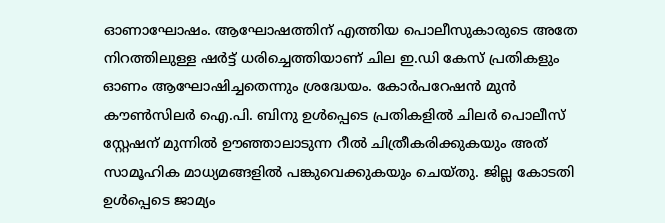ഓണാഘോഷം. ആഘോഷത്തിന് എത്തിയ പൊലീസുകാരുടെ അതേ നിറത്തിലുള്ള ഷർട്ട് ധരിച്ചെത്തിയാണ് ചില ഇ.ഡി കേസ് പ്രതികളും ഓണം ആഘോഷിച്ചതെന്നും ശ്രദ്ധേയം. കോർപറേഷൻ മുൻ കൗൺസിലർ ഐ.പി. ബിനു ഉൾപ്പെടെ പ്രതികളിൽ ചിലർ പൊലീസ് സ്റ്റേഷന് മുന്നിൽ ഊഞ്ഞാലാടുന്ന റീൽ ചിത്രീകരിക്കുകയും അത് സാമൂഹിക മാധ്യമങ്ങളിൽ പങ്കുവെക്കുകയും ചെയ്തു. ജില്ല കോടതി ഉൾപ്പെടെ ജാമ്യം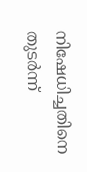നിഷേധിച്ചതിനെ തുടർന്ന്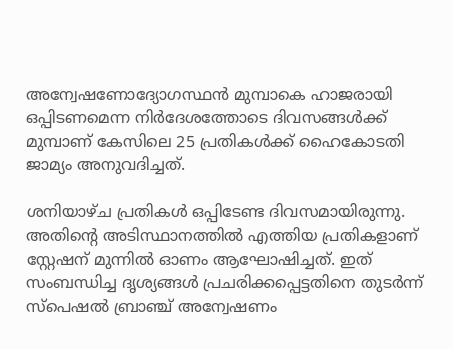അന്വേഷണോദ്യോഗസ്ഥൻ മുമ്പാകെ ഹാജരായി ഒപ്പിടണമെന്ന നിർദേശത്തോടെ ദിവസങ്ങൾക്ക് മുമ്പാണ് കേസിലെ 25 പ്രതികൾക്ക് ഹൈകോടതി ജാമ്യം അനുവദിച്ചത്.

ശനിയാഴ്ച പ്രതികൾ ഒപ്പിടേണ്ട ദിവസമായിരുന്നു. അതിന്‍റെ അടിസ്ഥാനത്തിൽ എത്തിയ പ്രതികളാണ് സ്റ്റേഷന് മുന്നിൽ ഓണം ആഘോഷിച്ചത്. ഇത് സംബന്ധിച്ച ദൃശ്യങ്ങൾ പ്രചരിക്കപ്പെട്ടതിനെ തുടർന്ന് സ്പെഷൽ ബ്രാഞ്ച് അന്വേഷണം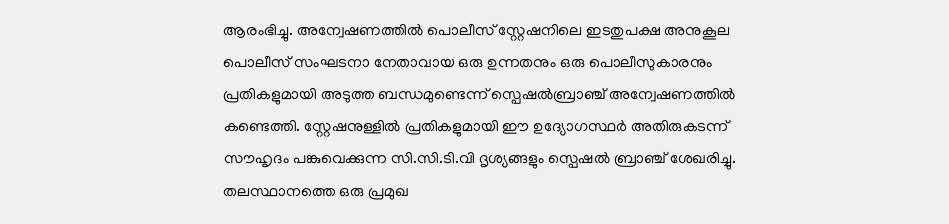ആരംഭിച്ചു. അന്വേഷണത്തിൽ പൊലീസ് സ്റ്റേഷനിലെ ഇടതുപക്ഷ അനുകൂല പൊലീസ് സംഘടനാ നേതാവായ ഒരു ഉന്നതനും ഒരു പൊലീസുകാരനും പ്രതികളുമായി അടുത്ത ബന്ധമുണ്ടെന്ന് സ്പെഷൽബ്രാഞ്ച് അന്വേഷണത്തിൽ കണ്ടെത്തി. സ്റ്റേഷനുള്ളിൽ പ്രതികളുമായി ഈ ഉദ്യോഗസ്ഥർ അതിരുകടന്ന് സൗഹൃദം പങ്കുവെക്കുന്ന സി.സി.ടി.വി ദൃശ്യങ്ങളും സ്പെഷൽ ബ്രാഞ്ച് ശേഖരിച്ചു. തലസ്ഥാനത്തെ ഒരു പ്രമുഖ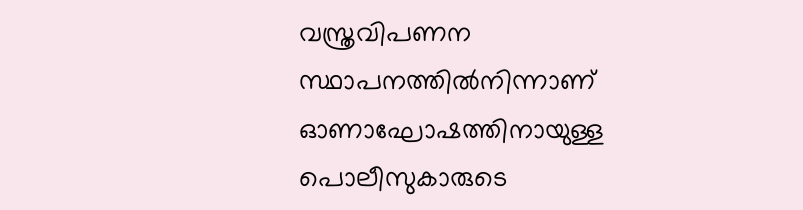വസ്ത്രവിപണന സ്ഥാപനത്തിൽനിന്നാണ് ഓണാഘോഷത്തിനായുള്ള പൊലീസുകാരുടെ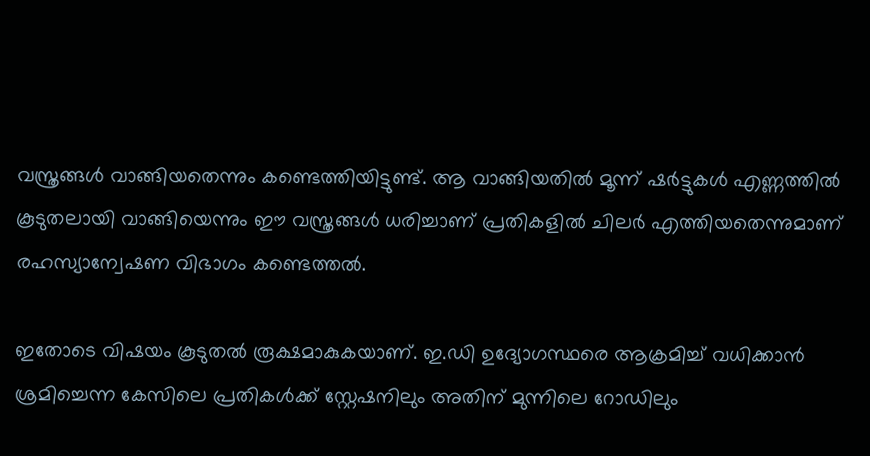വസ്ത്രങ്ങൾ വാങ്ങിയതെന്നും കണ്ടെത്തിയിട്ടുണ്ട്. ആ വാങ്ങിയതിൽ മൂന്ന് ഷർട്ടുകൾ എണ്ണത്തിൽ കൂടുതലായി വാങ്ങിയെന്നും ഈ വസ്ത്രങ്ങൾ ധരിച്ചാണ് പ്രതികളിൽ ചിലർ എത്തിയതെന്നുമാണ് രഹസ്യാന്വേഷണ വിഭാഗം കണ്ടെത്തൽ.

ഇതോടെ വിഷയം കൂടുതൽ രൂക്ഷമാകുകയാണ്. ഇ.ഡി ഉദ്യോഗസ്ഥരെ ആക്രമിച്ച് വധിക്കാൻ ശ്രമിച്ചെന്ന കേസിലെ പ്രതികൾക്ക് സ്റ്റേഷനിലും അതിന് മുന്നിലെ റോഡിലും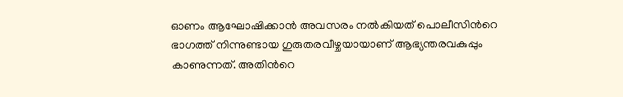ഓണം ആഘോഷിക്കാൻ അവസരം നൽകിയത് പൊലീസിന്‍റെ ഭാഗത്ത് നിന്നുണ്ടായ ഗുരുതരവീഴ്ചയായാണ് ആഭ്യന്തരവകുപ്പും കാണുന്നത്. അതിന്‍റെ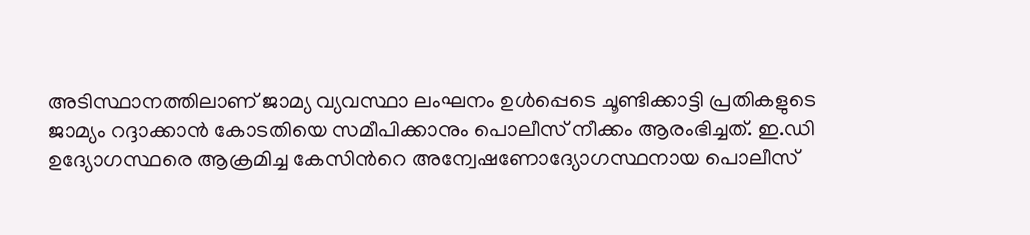അടിസ്ഥാനത്തിലാണ് ജാമ്യ വ്യവസ്ഥാ ലംഘനം ഉൾപ്പെടെ ചൂണ്ടിക്കാട്ടി പ്രതികളുടെ ജാമ്യം റദ്ദാക്കാൻ കോടതിയെ സമീപിക്കാനും പൊലീസ് നീക്കം ആരംഭിച്ചത്. ഇ.ഡി ഉദ്യോഗസ്ഥരെ ആക്രമിച്ച കേസിന്‍റെ അന്വേഷണോദ്യോഗസ്ഥനായ പൊലീസ്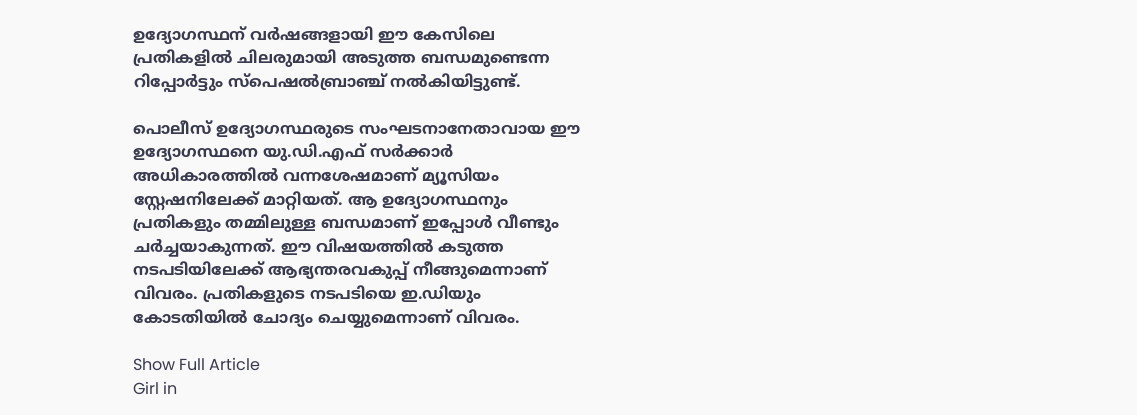ഉദ്യോഗസ്ഥന് വർഷങ്ങളായി ഈ കേസിലെ പ്രതികളിൽ ചിലരുമായി അടുത്ത ബന്ധമുണ്ടെന്ന റിപ്പോർട്ടും സ്പെഷൽബ്രാഞ്ച് നൽകിയിട്ടുണ്ട്.

പൊലീസ് ഉദ്യോഗസ്ഥരുടെ സംഘടനാനേതാവായ ഈ ഉദ്യോഗസ്ഥനെ യു.ഡി.എഫ് സർക്കാർ അധികാരത്തിൽ വന്നശേഷമാണ് മ്യൂസിയം സ്റ്റേഷനിലേക്ക് മാറ്റിയത്. ആ ഉദ്യോഗസ്ഥനും പ്രതികളും തമ്മിലുള്ള ബന്ധമാണ് ഇപ്പോൾ വീണ്ടും ചർച്ചയാകുന്നത്. ഈ വിഷയത്തിൽ കടുത്ത നടപടിയിലേക്ക് ആഭ്യന്തരവകുപ്പ് നീങ്ങുമെന്നാണ് വിവരം. പ്രതികളുടെ നടപടിയെ ഇ.ഡിയും കോടതിയിൽ ചോദ്യം ചെയ്യുമെന്നാണ് വിവരം.

Show Full Article
Girl in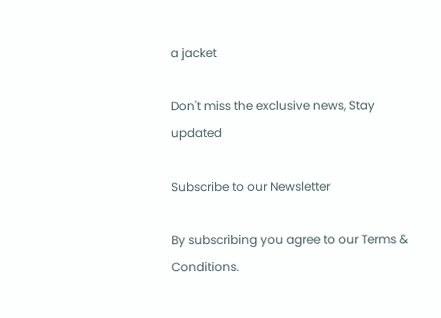a jacket

Don't miss the exclusive news, Stay updated

Subscribe to our Newsletter

By subscribing you agree to our Terms & Conditions.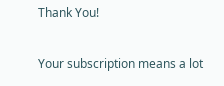Thank You!

Your subscription means a lot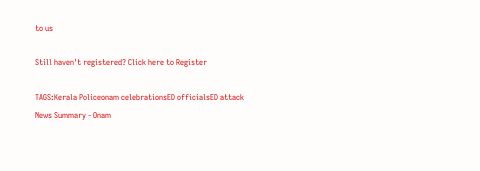to us

Still haven't registered? Click here to Register

TAGS:Kerala Policeonam celebrationsED officialsED attack
News Summary - Onam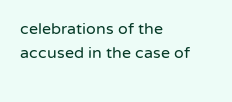celebrations of the accused in the case of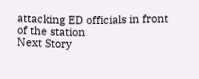attacking ED officials in front of the station
Next Story